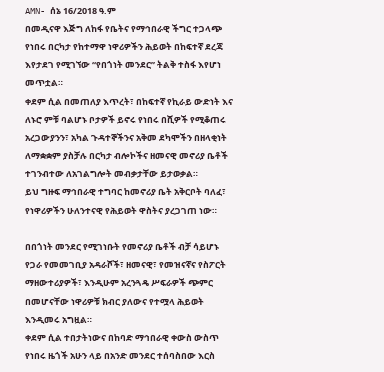AMN- ሰኔ 16/2018 ዓ.ም
በመዲናዋ እጅግ ለከፋ የቤትና የማኅበራዊ ችግር ተጋላጭ የነበሩ በርካታ የከተማዋ ነዋሪዎችን ሕይወት በከፍተኛ ደረጃ እየታደገ የሚገኘው “የበጎነት መንደር” ትልቅ ተስፋ እየሆነ መጥቷል።
ቀደም ሲል በመጠለያ እጥረት፣ በከፍተኛ የኪራይ ውድነት እና ለኑሮ ምቹ ባልሆኑ ቦታዎች ይኖሩ የነበሩ በሺዎች የሚቆጠሩ አረጋውያንን፣ አካል ጉዳተኞችንና አቅመ ደካሞችን በዘላቂነት ለማቋቋም ያስቻሉ በርካታ ብሎኮችና ዘመናዊ መኖሪያ ቤቶች ተገንብተው ለአገልግሎት መብቃታቸው ይታወቃል።
ይህ ግዙፍ ማኅበራዊ ተግባር ከመኖሪያ ቤት አቅርቦት ባለፈ፣ የነዋሪዎችን ሁለንተናዊ የሕይወት ዋስትና ያረጋገጠ ነው።

በበጎነት መንደር የሚገነቡት የመኖሪያ ቤቶች ብቻ ሳይሆኑ የጋራ የመመገቢያ አዳራሾች፣ ዘመናዊ፣ የመዝናኛና የስፖርት ማዘውተሪያዎች፣ እንዲሁም አረንጓዴ ሥፍራዎች ጭምር በመሆናቸው ነዋሪዎቹ ክብር ያለውና የተሟላ ሕይወት እንዲመሩ አግዟል።
ቀደም ሲል ተበታትነውና በከባድ ማኅበራዊ ቀውስ ውስጥ የነበሩ ዜጎች አሁን ላይ በአንድ መንደር ተሰባስበው እርስ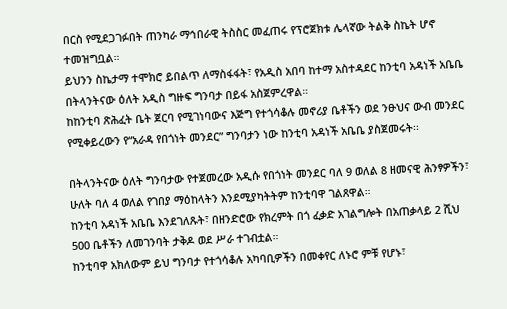በርስ የሚደጋገፉበት ጠንካራ ማኅበራዊ ትስስር መፈጠሩ የፕሮጀክቱ ሌላኛው ትልቅ ስኬት ሆኖ ተመዝግቧል።
ይህንን ስኬታማ ተሞክሮ ይበልጥ ለማስፋፋት፣ የአዲስ አበባ ከተማ አስተዳደር ከንቲባ አዳነች አቤቤ በትላንትናው ዕለት አዲስ ግዙፍ ግንባታ በይፋ አስጀምረዋል።
ከከንቲባ ጽሕፈት ቤት ጀርባ የሚገነባውና እጅግ የተጎሳቆሉ መኖሪያ ቤቶችን ወደ ንፁህና ውብ መንደር የሚቀይረውን የ“አራዳ የበጎነት መንደር” ግንባታን ነው ከንቲባ አዳነች አቤቤ ያስጀመሩት፡፡

በትላንትናው ዕለት ግንባታው የተጀመረው አዲሱ የበጎነት መንደር ባለ 9 ወለል 8 ዘመናዊ ሕንፃዎችን፣ ሁለት ባለ 4 ወለል የገበያ ማዕከላትን እንደሚያካትትም ከንቲባዋ ገልጸዋል።
ከንቲባ አዳነች አቤቤ እንደገለጹት፣ በዘንድሮው የክረምት በጎ ፈቃድ አገልግሎት በአጠቃላይ 2 ሺህ 500 ቤቶችን ለመገንባት ታቅዶ ወደ ሥራ ተገብቷል።
ከንቲባዋ አክለውም ይህ ግንባታ የተጎሳቆሉ አካባቢዎችን በመቀየር ለኑሮ ምቹ የሆኑ፣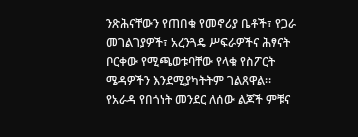ንጽሕናቸውን የጠበቁ የመኖሪያ ቤቶች፣ የጋራ መገልገያዎች፣ አረንጓዴ ሥፍራዎችና ሕፃናት ቦርቀው የሚጫወቱባቸው የላቁ የስፖርት ሜዳዎችን እንደሚያካትትም ገልጸዋል፡፡
የአራዳ የበጎነት መንደር ለሰው ልጆች ምቹና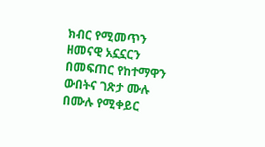ክብር የሚመጥን ዘመናዊ አኗኗርን በመፍጠር የከተማዋን ውበትና ገጽታ ሙሉ በሙሉ የሚቀይር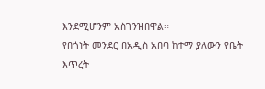እንደሚሆንም አስገንዝበዋል።
የበጎነት መንደር በአዲስ አበባ ከተማ ያለውን የቤት እጥረት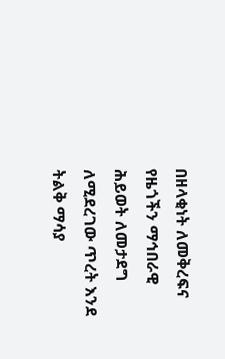በዘላቂነት ለመቅረፍና የዜጎችን ማኅበራዊ ሕይወት ለመታደግ ለሚደረገው ጥረት እንደ ትልቅ ማሳያ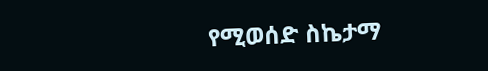የሚወሰድ ስኬታማ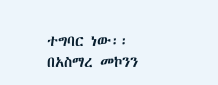ተግባር ነው፡፡
በአስማረ መኮንን